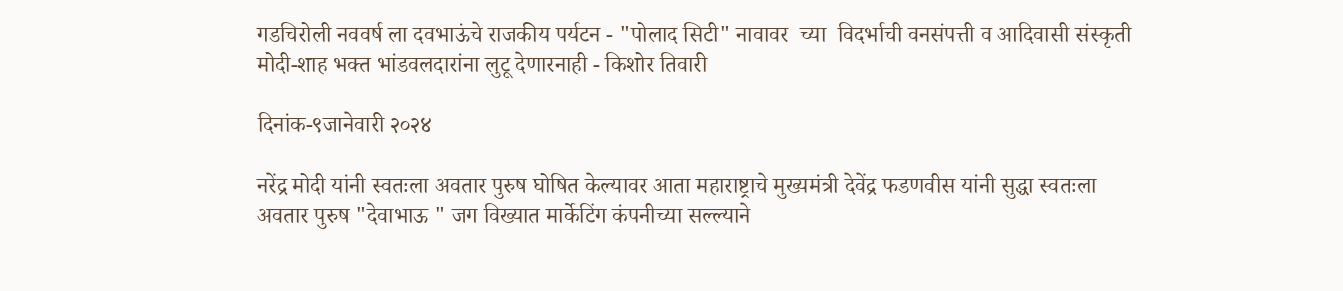गडचिरोली नववर्ष ला दवभाऊंचे राजकीय पर्यटन - "पोलाद सिटी" नावावर  च्या  विदर्भाची वनसंपत्ती व आदिवासी संस्कृती मोदी-शाह भक्त भांडवलदारांना लुटू देणारनाही - किशोर तिवारी

दिनांक-९जानेवारी २०२४

नरेंद्र मोदी यांनी स्वतःला अवतार पुरुष घोषित केल्यावर आता महाराष्ट्राचे मुख्यमंत्री देवेंद्र फडणवीस यांनी सुद्धा स्वतःला अवतार पुरुष "देवाभाऊ " जग विख्यात मार्केटिंग कंपनीच्या सल्ल्याने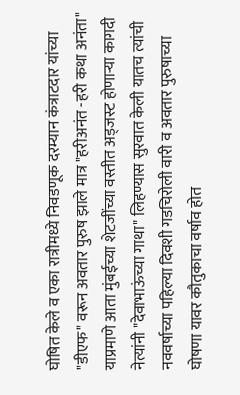घोषित केले व एका रात्रीमध्ये निवडणूक दरम्यान कंत्राटदार यांच्या "डीएफ" वरून अवतार पुरुष झाले मात्र "हरीअनंत -हरी कथा अनंता" याप्रमाणे आता मुंबईच्या शेटजींच्या वस्तीत अड्जस्ट होणाऱ्या कागदी नेत्यांनी "देवाभाऊंच्या गाथा" लिहण्यास सुरवात केली यातच त्यांची नववर्षाच्या पहिल्या दिवशी गडचिरोली वारी व अवतार पुरुषाच्या घोषणा यावर कौतुकाचा वर्षाव होत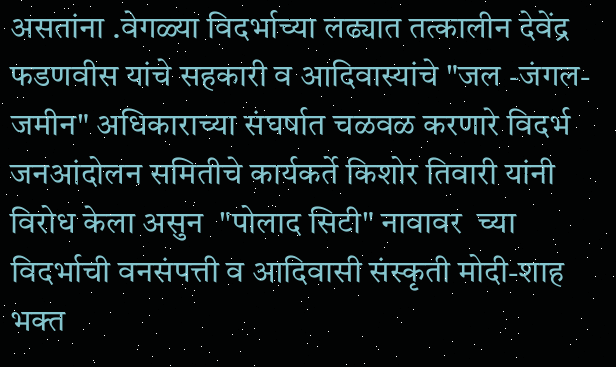असतांना .वेगळ्या विदर्भाच्या लढ्यात तत्कालीन देवेंद्र फडणवीस यांचे सहकारी व आदिवास्यांचे "जल -जंगल-जमीन" अधिकाराच्या संघर्षात चळवळ करणारे विदर्भ जनआंदोलन समितीचे कार्यकर्ते किशोर तिवारी यांनी विरोध केला असुन  "पोलाद सिटी" नावावर  च्या  विदर्भाची वनसंपत्ती व आदिवासी संस्कृती मोदी-शाह भक्त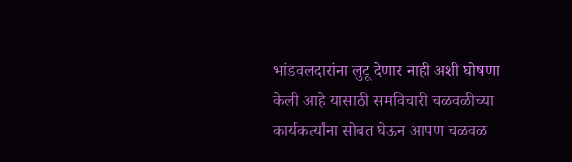भांडवलदारांना लुटू देणार नाही अशी घोषणा केली आहे यासाठी समविचारी चळवळीच्या कार्यकर्त्यांना सोबत घेऊन आपण चळवळ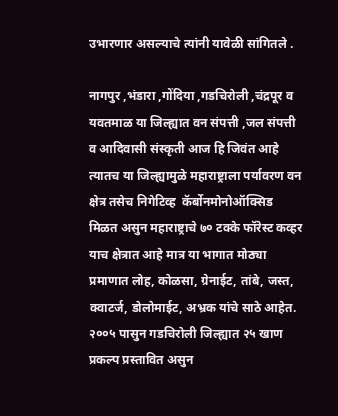उभारणार असल्याचे त्यांनी यावेळी सांगितले .

नागपुर ,भंडारा ,गोंदिया ,गडचिरोली ,चंद्रपूर व यवतमाळ या जिल्ह्यात वन संपत्ती ,जल संपत्ती व आदिवासी संस्कृती आज हि जिवंत आहे त्यातच या जिल्ह्यामुळे महाराष्ट्राला पर्यावरण वन क्षेत्र तसेच निगेटिव्ह  कॅर्बोनमोनोऑक्सिड मिळत असुन महाराष्ट्राचे ७० टक्के फॉरेस्ट कव्हर याच क्षेत्रात आहे मात्र या भागात मोठ्या प्रमाणात लोह, कोळसा, ग्रेनाईट, तांबे, जस्त, क्वाटर्ज, डोलोमाईट, अभ्रक यांचे साठे आहेत. २००५ पासुन गडचिरोली जिल्ह्यात २५ खाण प्रकल्प प्रस्तावित असुन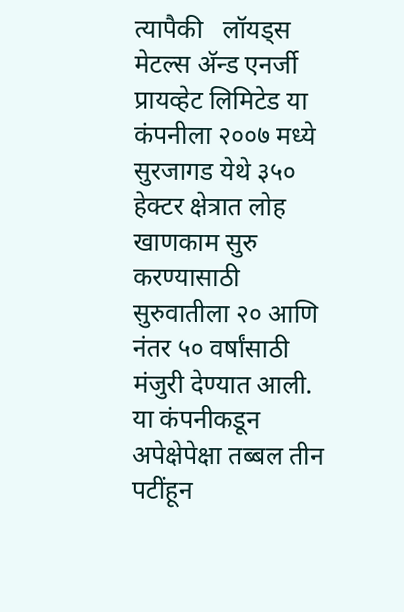त्यापैकी   लॉयड्स मेटल्स अ‍ॅन्ड एनर्जी प्रायव्हेट लिमिटेड या कंपनीला २००७ मध्ये सुरजागड येथे ३५० हेक्टर क्षेत्रात लोह खाणकाम सुरु करण्यासाठी सुरुवातीला २० आणि नंतर ५० वर्षांसाठी मंजुरी देण्यात आली. या कंपनीकडून अपेक्षेपेक्षा तब्बल तीन पटींहून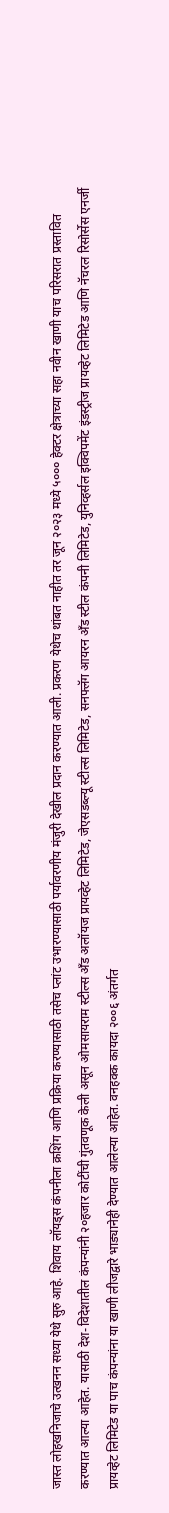जास्त लोहखनिजाचे उत्खनन सध्या येथे सुरु आहे. शिवाय लॉयड्स कंपनीला क्रशिंग आणि प्रक्रिया करण्यासाठी तसेच प्लांट उभारण्यासाठी पर्यावरणीय मंजुरी देखील प्रदान करण्यात आली. प्रकरण येथेच थांबत नाहीत तर जून २०२३ मध्ये ५००० हेक्टर क्षेत्राच्या सहा नवीन खाणी याच परिसरात प्रस्तावित करण्यात आल्या आहेत. यासाठी देश-विदेशातील कंपन्यांनी २०हजार कोटींची गुंतवणूक केली असून ओमसायराम स्टील्स अँड अलॉयज प्रायव्हेट लिमिटेड, जेएसडब्ल्यू स्टील्स लिमिटेड, सनफ्लॅग आयरन अँड स्टील कंपनी लिमिटेड, युनिव्हर्सल इक्विपमेंट इंडस्ट्रीज प्रायव्हेट लिमिटेड आणि नॅचरल रिसोर्सेस एनर्जी प्रायव्हेट लिमिटेड या पाच कंपन्यांना या खाणी लीजद्वारे भाड्यानेही देण्यात आलेल्या आहेत. वनहक्क कायदा २००६ अंतर्गत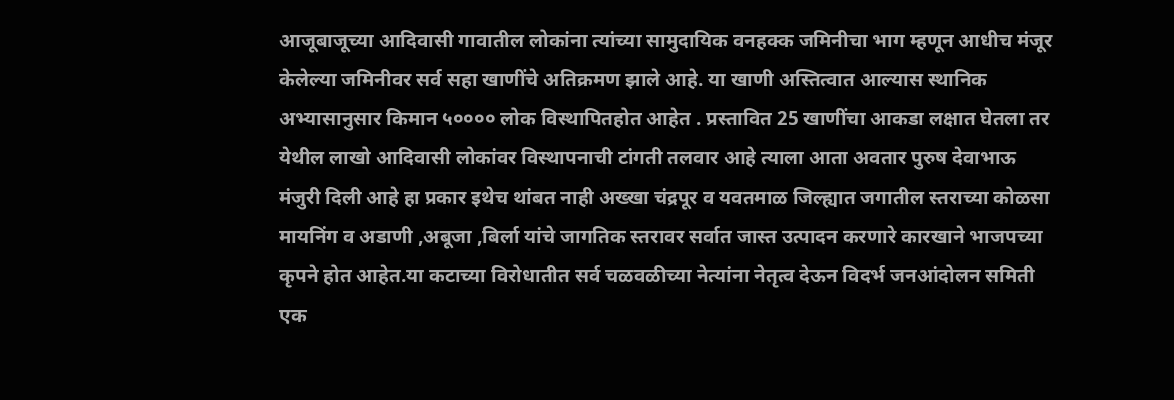आजूबाजूच्या आदिवासी गावातील लोकांना त्यांच्या सामुदायिक वनहक्क जमिनीचा भाग म्हणून आधीच मंजूर केलेल्या जमिनीवर सर्व सहा खाणींचे अतिक्रमण झाले आहे. या खाणी अस्तित्वात आल्यास स्थानिक अभ्यासानुसार किमान ५०००० लोक विस्थापितहोत आहेत . प्रस्तावित 25 खाणींचा आकडा लक्षात घेतला तर येथील लाखो आदिवासी लोकांवर विस्थापनाची टांगती तलवार आहे त्याला आता अवतार पुरुष देवाभाऊ मंजुरी दिली आहे हा प्रकार इथेच थांबत नाही अख्खा चंद्रपूर व यवतमाळ जिल्ह्यात जगातील स्तराच्या कोळसा मायनिंग व अडाणी ,अबूजा ,बिर्ला यांचे जागतिक स्तरावर सर्वात जास्त उत्पादन करणारे कारखाने भाजपच्या कृपने होत आहेत.या कटाच्या विरोधातीत सर्व चळवळीच्या नेत्यांना नेतृत्व देऊन विदर्भ जनआंदोलन समिती एक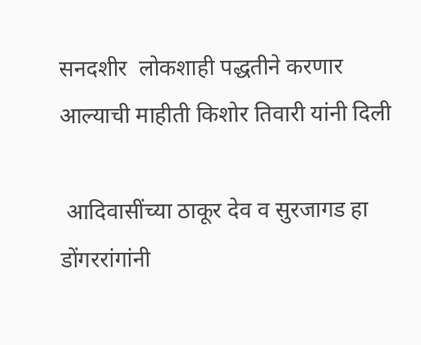सनदशीर  लोकशाही पद्धतीने करणार आल्याची माहीती किशोर तिवारी यांनी दिली

 आदिवासींच्या ठाकूर देव व सुरजागड हा डोंगररांगांनी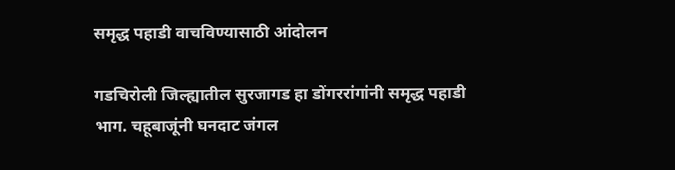समृद्ध पहाडी वाचविण्यासाठी आंदोलन

गडचिरोली जिल्ह्यातील सुरजागड हा डोंगररांगांनी समृद्ध पहाडी भाग. चहूबाजूंनी घनदाट जंगल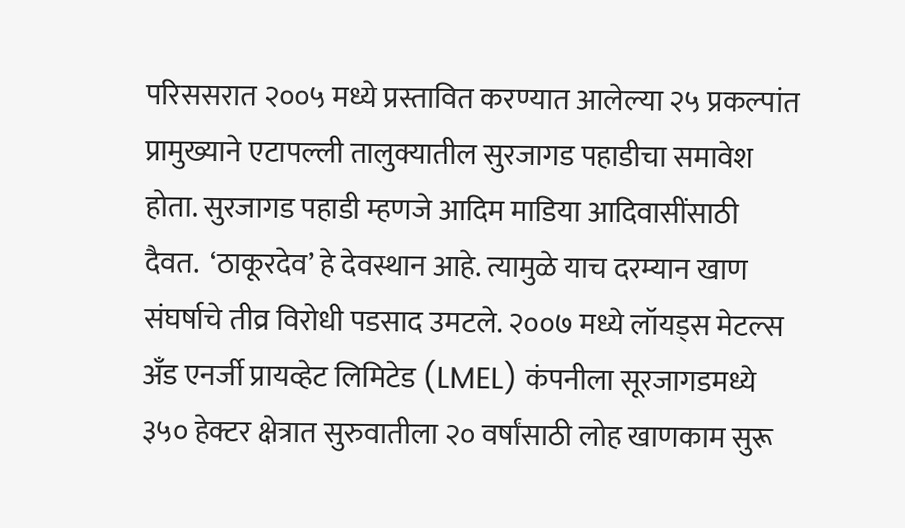परिससरात २००५ मध्ये प्रस्तावित करण्यात आलेल्या २५ प्रकल्पांत प्रामुख्याने एटापल्ली तालुक्यातील सुरजागड पहाडीचा समावेश होता. सुरजागड पहाडी म्हणजे आदिम माडिया आदिवासींसाठी दैवत.  ‘ठाकूरदेव’ हे देवस्थान आहे. त्यामुळे याच दरम्यान खाण संघर्षाचे तीव्र विरोधी पडसाद उमटले. २००७ मध्ये लॉयड्स मेटल्स अँड एनर्जी प्रायव्हेट लिमिटेड (LMEL) कंपनीला सूरजागडमध्ये ३५० हेक्टर क्षेत्रात सुरुवातीला २० वर्षांसाठी लोह खाणकाम सुरू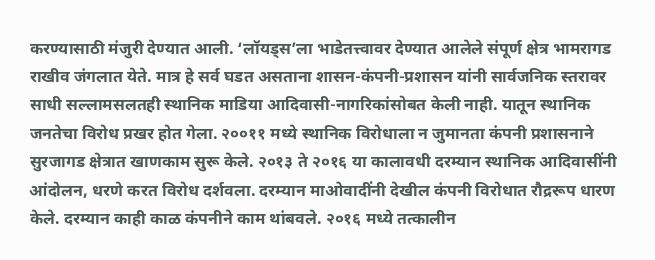करण्यासाठी मंजुरी देण्यात आली. ‘लॉयड्स’ला भाडेतत्त्वावर देण्यात आलेले संपूर्ण क्षेत्र भामरागड राखीव जंगलात येते. मात्र हे सर्व घडत असताना शासन-कंपनी-प्रशासन यांनी सार्वजनिक स्तरावर साधी सल्लामसलतही स्थानिक माडिया आदिवासी-नागरिकांसोबत केली नाही. यातून स्थानिक जनतेचा विरोध प्रखर होत गेला. २००११ मध्ये स्थानिक विरोधाला न जुमानता कंपनी प्रशासनाने सुरजागड क्षेत्रात खाणकाम सुरू केले. २०१३ ते २०१६ या कालावधी दरम्यान स्थानिक आदिवासींनी आंदोलन, धरणे करत विरोध दर्शवला. दरम्यान माओवादींनी देखील कंपनी विरोधात रौद्ररूप धारण केले. दरम्यान काही काळ कंपनीने काम थांबवले. २०१६ मध्ये तत्कालीन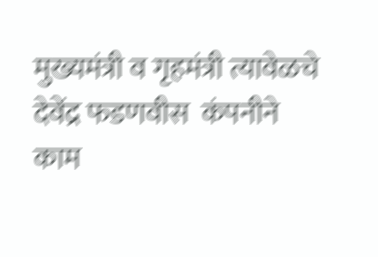मुख्यमंत्री व गृहमंत्री त्यावेळचे देवेंद्र फडणवीस  कंपनीने काम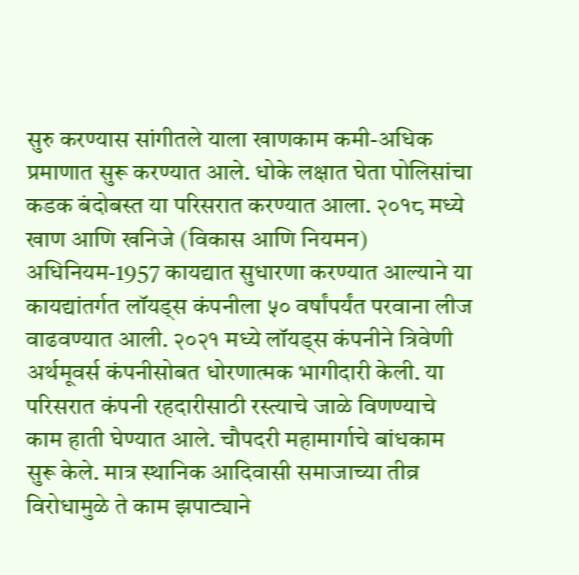सुरु करण्यास सांगीतले याला खाणकाम कमी-अधिक प्रमाणात सुरू करण्यात आले. धोके लक्षात घेता पोलिसांचा कडक बंदोबस्त या परिसरात करण्यात आला. २०१८ मध्ये खाण आणि खनिजे (विकास आणि नियमन) अधिनियम-1957 कायद्यात सुधारणा करण्यात आल्याने या कायद्यांतर्गत लॉयड्स कंपनीला ५० वर्षांपर्यंत परवाना लीज वाढवण्यात आली. २०२१ मध्ये लॉयड्स कंपनीने त्रिवेणी अर्थमूवर्स कंपनीसोबत धोरणात्मक भागीदारी केली. या परिसरात कंपनी रहदारीसाठी रस्त्याचे जाळे विणण्याचे काम हाती घेण्यात आले. चौपदरी महामार्गाचे बांधकाम सुरू केले. मात्र स्थानिक आदिवासी समाजाच्या तीव्र विरोधामुळे ते काम झपाट्याने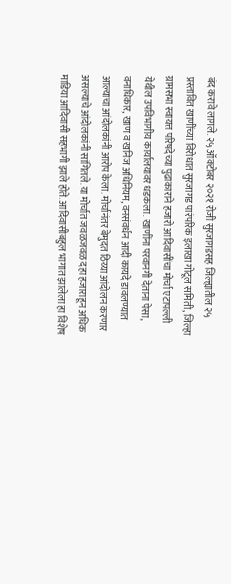बंद करावे लागले. २५ ऑक्टोबर २०२१ रोजी सुरजागडसह जिल्ह्यातील २५ प्रस्तावित खाणींच्या विरोधात सुरजागड पारंपरिक इलाखा गोटूल समिती, जिल्हा ग्रामसभा स्वायत्त परिषदेच्या पुढाकाराने हजारो आदिवासींचा मोर्चा एटापल्ली येथील उपविभागीय कार्यालयावर धडकला. खाणींना परवानगी देताना पेसा, वनाधिकार, खाण व खनिज अधिनियम, वनसंवर्धन आदी कायदे डावलण्यात आल्याचा आंदोलकांनी आरोप केला. मोर्चानंतर बेमुदत ठिय्या आंदोलन करणार असल्याचे आंदोलकांनी सांगितले. या मोर्चात जवळजवळ दहा हजाराहून अधिक माडिया आदिवासी सहभागी झाले होते. आदिवासीबहुल भागात झालेला हा विशेष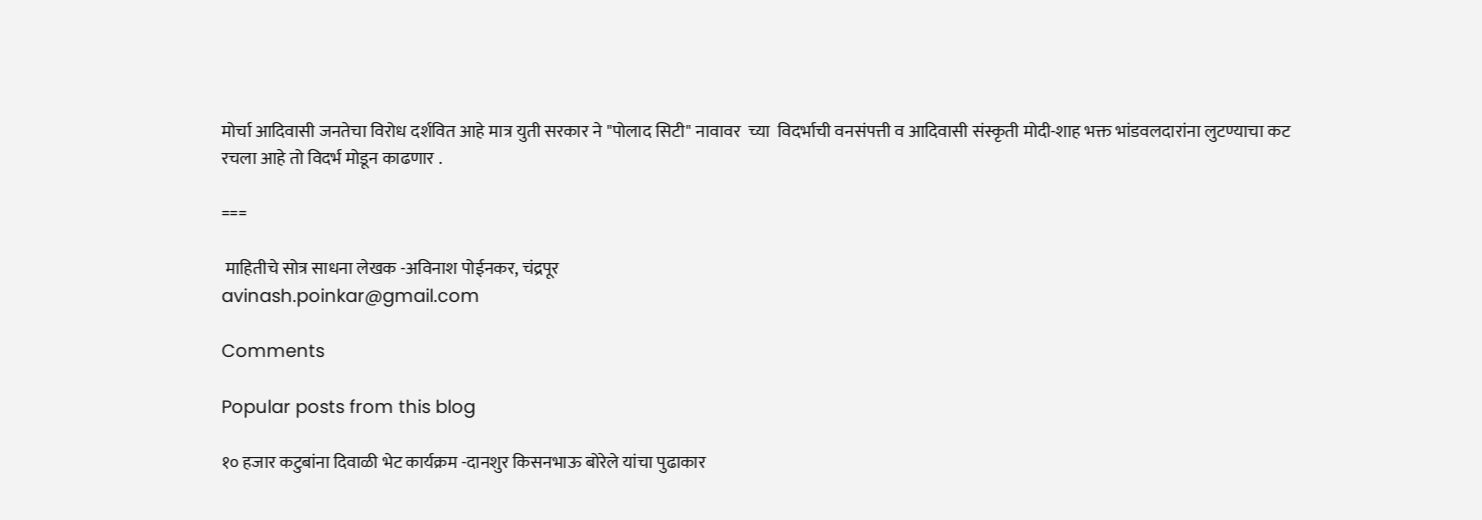मोर्चा आदिवासी जनतेचा विरोध दर्शवित आहे मात्र युती सरकार ने "पोलाद सिटी" नावावर  च्या  विदर्भाची वनसंपत्ती व आदिवासी संस्कृती मोदी-शाह भक्त भांडवलदारांना लुटण्याचा कट  रचला आहे तो विदर्भ मोडून काढणार .

===

 माहितीचे सोत्र साधना लेखक -अविनाश पोईनकर, चंद्रपूर
avinash.poinkar@gmail.com

Comments

Popular posts from this blog

१० हजार कटुबांना दिवाळी भेट कार्यक्रम -दानशुर किसनभाऊ बोरेले यांचा पुढाकार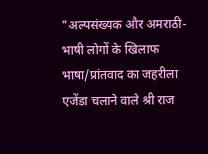"अल्पसंख्यक और अमराठी-भाषी लोगों के खिलाफ भाषा/प्रांतवाद का जहरीला एजेंडा चलाने वाले श्री राज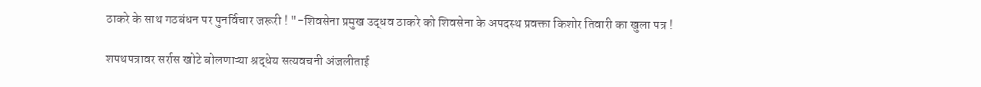ठाकरे के साथ गठबंधन पर पुनर्विचार जरूरी ! "-शिवसेना प्रमुख उद्धव ठाकरे को शिवसेना के अपदस्थ प्रवक्ता किशोर तिवारी का खुला पत्र !

शपथपत्रावर सर्रास खोटे बोलणाऱ्या श्रद्धेय सत्यवचनी अंजलीताई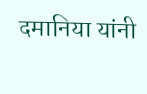दमानिया यांनी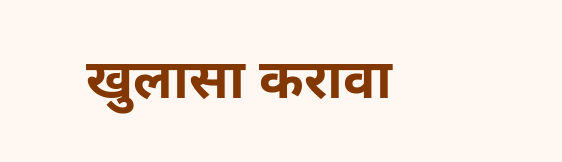खुलासा करावा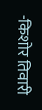-किशोर तिवारी